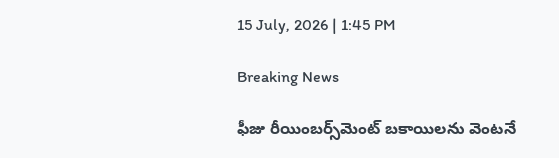15 July, 2026 | 1:45 PM

Breaking News

ఫీజు రీయింబర్స్‌మెంట్ బకాయిలను వెంటనే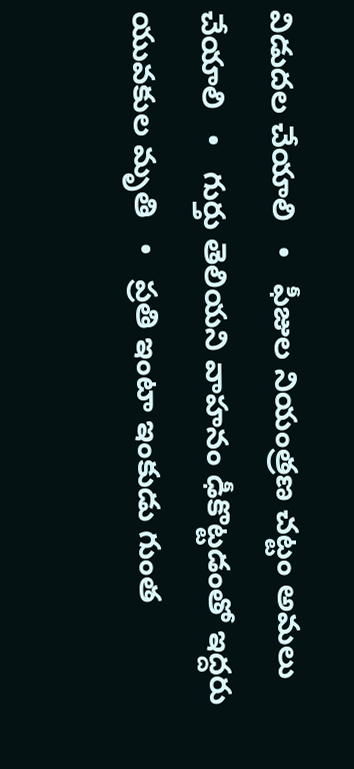విడుదల చేయాలి   •   ఫీజుల నియంత్రణ చట్టం అమలు చేయాలి   •   గుర్తు తెలియని వాహనం ఢీకొట్టడంతో ఇద్దరు యువకుల మృతి   •   ప్రతి ఇంటా ఇంకుడు గుంత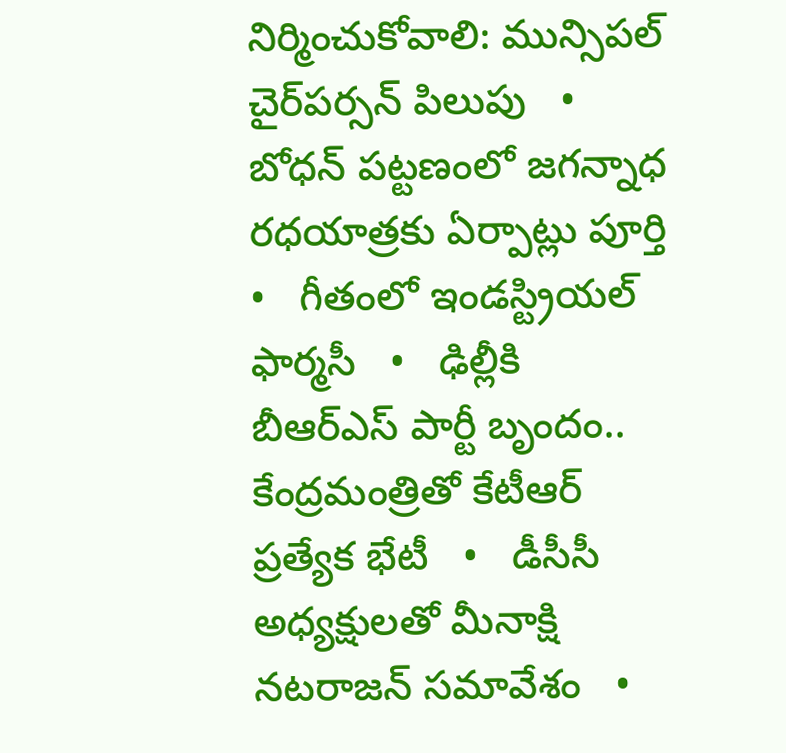నిర్మించుకోవాలి: మున్సిపల్ చైర్‌పర్సన్ పిలుపు   •   బోధన్ పట్టణంలో జగన్నాధ రధయాత్రకు ఏర్పాట్లు పూర్తి   •   గీతంలో ఇండస్ట్రియల్ ఫార్మసీ   •   ఢిల్లీకి బీఆర్ఎస్ పార్టీ బృందం.. కేంద్రమంత్రితో కేటీఆర్ ప్రత్యేక భేటీ   •   డీసీసీ అధ్యక్షులతో మీనాక్షి నటరాజన్ సమావేశం   •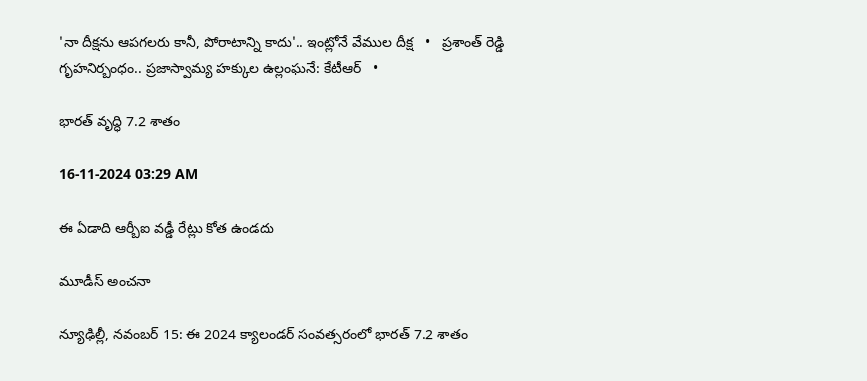'నా దీక్షను ఆపగలరు కానీ, పోరాటాన్ని కాదు'.. ఇంట్లోనే వేముల దీక్ష   •   ప్రశాంత్ రెడ్డి గృహనిర్బంధం.. ప్రజాస్వామ్య హక్కుల ఉల్లంఘనే: కేటీఆర్   •

భారత్ వృద్ధి 7.2 శాతం

16-11-2024 03:29 AM

ఈ ఏడాది ఆర్బీఐ వడ్డీ రేట్లు కోత ఉండదు

మూడీస్ అంచనా

న్యూఢిల్లీ, నవంబర్ 15: ఈ 2024 క్యాలండర్ సంవత్సరంలో భారత్ 7.2 శాతం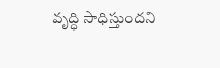వృద్ధి సాధిస్తుందని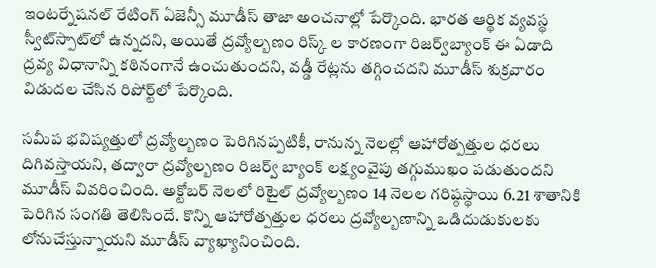ఇంటర్నేషనల్ రేటింగ్ ఏజెన్సీ మూడీస్ తాజా అంచనాల్లో పేర్కొంది. భారత ఆర్థిక వ్యవస్థ స్వీట్‌స్పాట్‌లో ఉన్నదని, అయితే ద్రవ్యోల్బణం రిస్క్ ల కారణంగా రిజర్వ్‌బ్యాంక్ ఈ ఏడాది ద్రవ్య విధానాన్ని కఠినంగానే ఉంచుతుందని, వడ్డీ రేట్లను తగ్గించదని మూడీస్ శుక్రవారం విడుదల చేసిన రిపోర్ట్‌లో పేర్కొంది.

సమీప భవిష్యత్తులో ద్రవ్యోల్బణం పెరిగినప్పటికీ, రానున్న నెలల్లో ఆహారోత్పత్తుల ధరలు దిగివస్తాయని, తద్వారా ద్రవ్యోల్బణం రిజర్వ్ బ్యాంక్ లక్ష్యంవైపు తగ్గుముఖం పడుతుందని మూడీస్ వివరించింది. అక్టోబర్ నెలలో రిటైల్ ద్రవ్యోల్బణం 14 నెలల గరిష్ఠస్థాయి 6.21 శాతానికి పెరిగిన సంగతి తెలిసిందే. కొన్ని ఆహారోత్పత్తుల ధరలు ద్రవ్యోల్బణాన్ని ఒడిదుడుకులకు లోనుచేస్తున్నాయని మూడీస్ వ్యాఖ్యానించింది.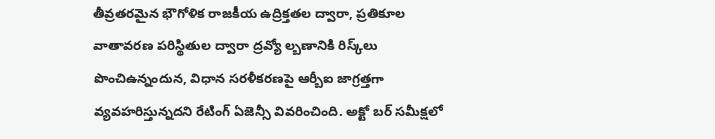తీవ్రతరమైన భౌగోళిక రాజకీయ ఉద్రిక్తతల ద్వారా, ప్రతికూల వాతావరణ పరిస్థితుల ద్వారా ద్రవ్యో ల్బణానికి రిస్క్‌లు పొంచిఉన్నందున, విధాన సరళీకరణపై ఆర్బీఐ జాగ్రత్తగా వ్యవహరిస్తున్నదని రేటింగ్ ఏజెన్సీ వివరించింది. అక్టో బర్ సమీక్షలో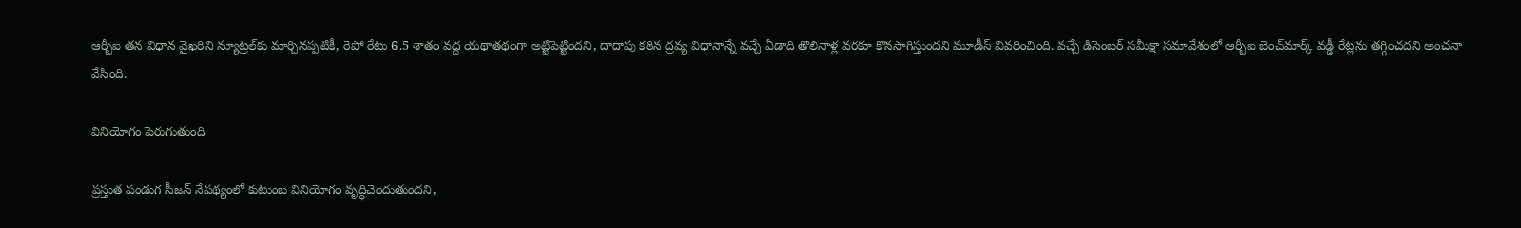ఆర్బీఐ తన విధాన వైఖరిని న్యూట్రల్‌కు మార్చినప్పటికీ, రెపో రేటు 6.5 శాతం వద్ద యథాతథంగా అట్టిపెట్టిందని, దాదాపు కఠిన ద్రవ్య విధానాన్నే వచ్చే ఏడాది తొలినాళ్ల వరకూ కొనసాగిస్తుందని మూడీస్ వివరించింది. వచ్చే డిసెంబర్ సమీక్షా సమావేశంలో ఆర్బీఐ బెంచ్‌మార్క్ వడ్డీ రేట్లను తగ్గించదని అంచనా వేసింది.

వినియోగం పెరుగుతుంది

ప్రస్తుత పండుగ సీజన్ నేపథ్యంలో కుటుంబ వినియోగం వృద్ధిచెందుతుందని,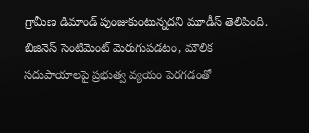గ్రామీణ డిమాండ్ పుంజుకుంటున్నదని మూడీస్ తెలిపింది. బిజినెస్ సెంటిమెంట్ మెరుగుపడటం, మౌలిక సదుపాయాలపై ప్రభుత్వ వ్యయం పెరగడంతో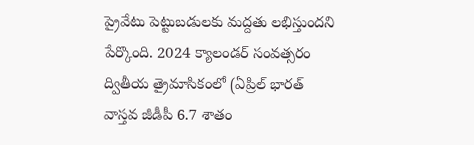ప్రైవేటు పెట్టుబడులకు మద్దతు లభిస్తుందని పేర్కొంది. 2024 క్యాలండర్ సంవత్సరం ద్వితీయ త్రైమాసికంలో (ఏప్రిల్ భారత్ వాస్తవ జీడీపీ 6.7 శాతం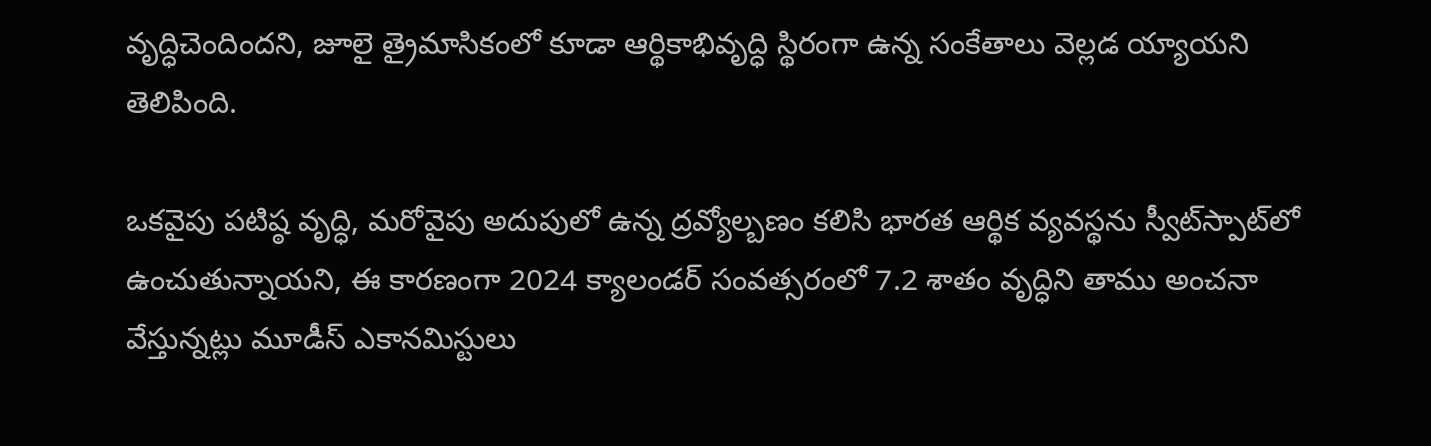వృద్ధిచెందిందని, జూలై త్రైమాసికంలో కూడా ఆర్థికాభివృద్ధి స్థిరంగా ఉన్న సంకేతాలు వెల్లడ య్యాయని తెలిపింది.

ఒకవైపు పటిష్ఠ వృద్ధి, మరోవైపు అదుపులో ఉన్న ద్రవ్యోల్బణం కలిసి భారత ఆర్థిక వ్యవస్థను స్వీట్‌స్పాట్‌లో ఉంచుతున్నాయని, ఈ కారణంగా 2024 క్యాలండర్ సంవత్సరంలో 7.2 శాతం వృద్ధిని తాము అంచనా వేస్తున్నట్లు మూడీస్ ఎకానమిస్టులు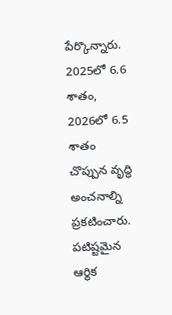పేర్కొన్నారు. 2025లో 6.6 శాతం, 2026లో 6.5 శాతం చొప్పున వృద్ధి అంచనాల్ని ప్రకటించారు. పటిష్టమైన ఆర్థిక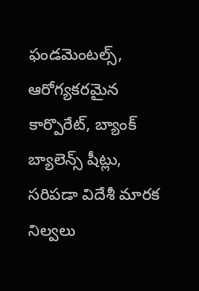ఫండమెంటల్స్, ఆరోగ్యకరమైన కార్పొరేట్, బ్యాంక్ బ్యాలెన్స్ షీట్లు,  సరిపడా విదేశీ మారక నిల్వలు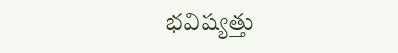భవిష్యత్తు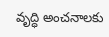వృద్ధి అంచనాలకు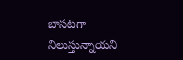బాసటగా నిలుస్తున్నాయని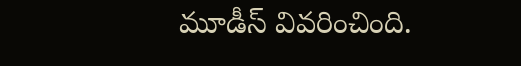మూడీస్ వివరించింది.